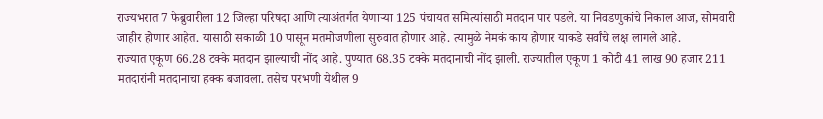राज्यभरात 7 फेब्रुवारीला 12 जिल्हा परिषदा आणि त्याअंतर्गत येणाऱ्या 125 पंचायत समित्यांसाठी मतदान पार पडले. या निवडणुकांचे निकाल आज, सोमवारी जाहीर होणार आहेत. यासाठी सकाळी 10 पासून मतमोजणीला सुरुवात होणार आहे. त्यामुळे नेमकं काय होणार याकडे सर्वांचे लक्ष लागले आहे.
राज्यात एकूण 66.28 टक्के मतदान झाल्याची नोंद आहे. पुण्यात 68.35 टक्के मतदानाची नोंद झाली. राज्यातील एकूण 1 कोटी 41 लाख 90 हजार 211 मतदारांनी मतदानाचा हक्क बजावला. तसेच परभणी येथील 9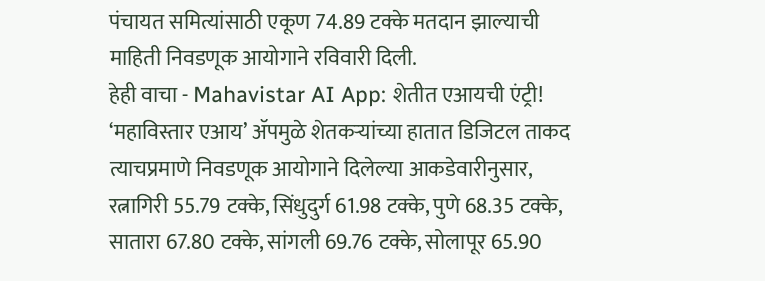पंचायत समित्यांसाठी एकूण 74.89 टक्के मतदान झाल्याची माहिती निवडणूक आयोगाने रविवारी दिली.
हेही वाचा - Mahavistar AI App: शेतीत एआयची एंट्री! ‘महाविस्तार एआय’ ॲपमुळे शेतकऱ्यांच्या हातात डिजिटल ताकद
त्याचप्रमाणे निवडणूक आयोगाने दिलेल्या आकडेवारीनुसार, रत्नागिरी 55.79 टक्के, सिंधुदुर्ग 61.98 टक्के, पुणे 68.35 टक्के, सातारा 67.80 टक्के, सांगली 69.76 टक्के, सोलापूर 65.90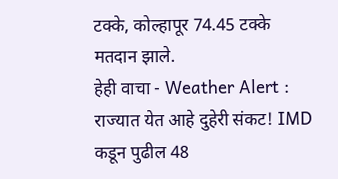टक्के, कोल्हापूर 74.45 टक्के मतदान झाले.
हेही वाचा - Weather Alert : राज्यात येत आहे दुहेरी संकट! IMD कडून पुढील 48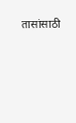तासांसाठी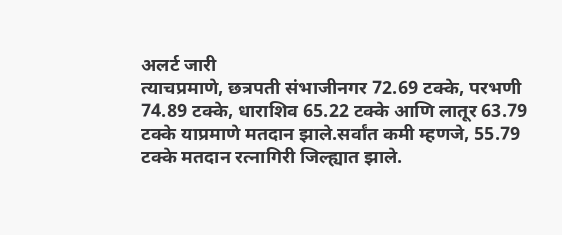अलर्ट जारी
त्याचप्रमाणे, छत्रपती संभाजीनगर 72.69 टक्के, परभणी 74.89 टक्के, धाराशिव 65.22 टक्के आणि लातूर 63.79 टक्के याप्रमाणे मतदान झाले.सर्वांत कमी म्हणजे, 55.79 टक्के मतदान रत्नागिरी जिल्ह्यात झाले.